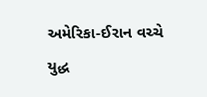અમેરિકા-ઈરાન વચ્ચે યુદ્ધ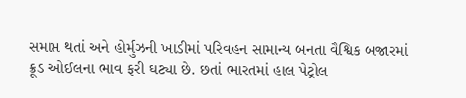સમાપ્ત થતાં અને હોર્મુઝની ખાડીમાં પરિવહન સામાન્ય બનતા વૈશ્વિક બજારમાં ક્રૂડ ઓઈલના ભાવ ફરી ઘટ્યા છે. છતાં ભારતમાં હાલ પેટ્રોલ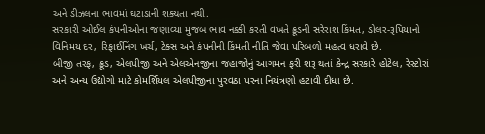અને ડીઝલના ભાવમાં ઘટાડાની શક્યતા નથી.
સરકારી ઓઈલ કંપનીઓના જણાવ્યા મુજબ ભાવ નક્કી કરતી વખતે ક્રૂડની સરેરાશ કિંમત, ડોલર-રૂપિયાનો વિનિમય દર, રિફાઈનિંગ ખર્ચ, ટેક્સ અને કંપનીની કિંમતી નીતિ જેવા પરિબળો મહત્વ ધરાવે છે.
બીજી તરફ, ક્રૂડ, એલપીજી અને એલએનજીના જહાજોનું આગમન ફરી શરૂ થતાં કેન્દ્ર સરકારે હોટેલ, રેસ્ટોરાં અને અન્ય ઉદ્યોગો માટે કોમર્શિયલ એલપીજીના પુરવઠા પરના નિયંત્રણો હટાવી દીધા છે.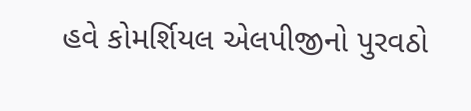હવે કોમર્શિયલ એલપીજીનો પુરવઠો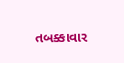તબક્કાવાર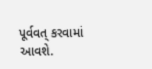પૂર્વવત્ કરવામાં આવશે.